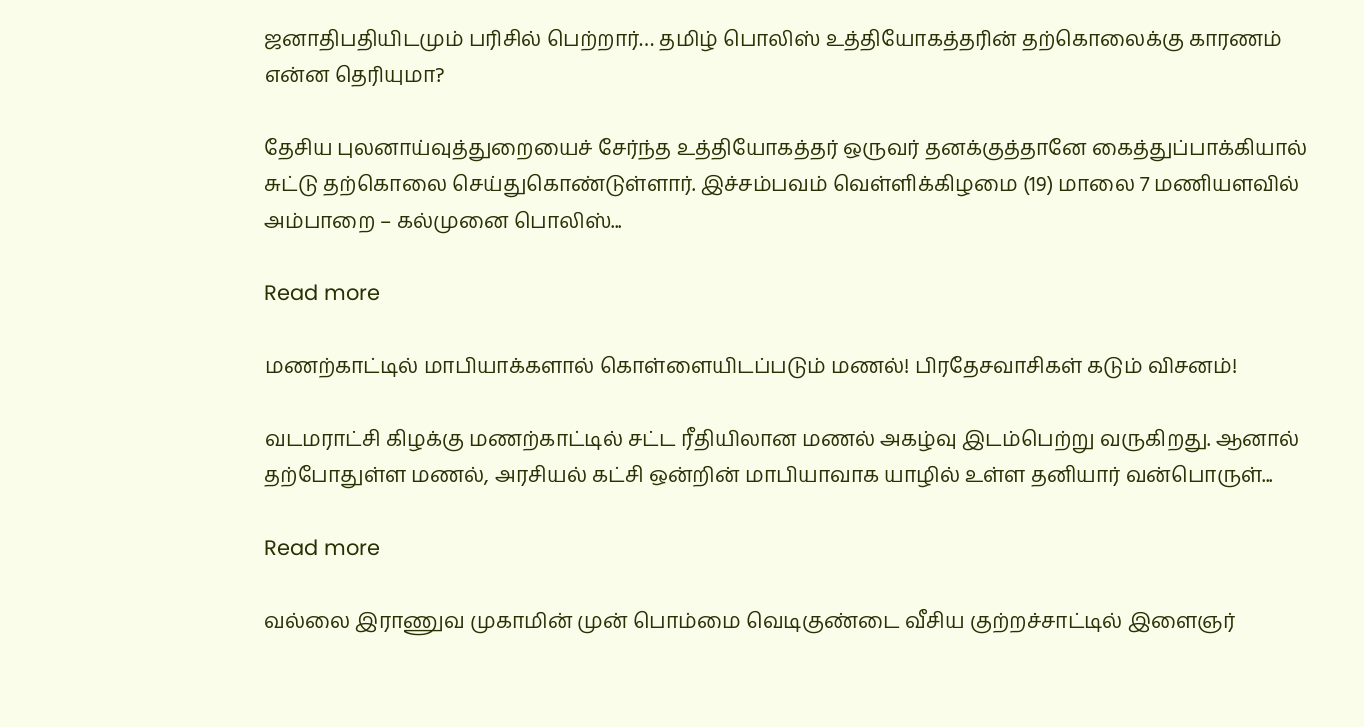ஜனாதிபதியிடமும் பரிசில் பெற்றார்… தமிழ் பொலிஸ் உத்தியோகத்தரின் தற்கொலைக்கு காரணம் என்ன தெரியுமா?

தேசிய புலனாய்வுத்துறையைச் சேர்ந்த உத்தியோகத்தர் ஒருவர் தனக்குத்தானே கைத்துப்பாக்கியால் சுட்டு தற்கொலை செய்துகொண்டுள்ளார். இச்சம்பவம் வெள்ளிக்கிழமை (19) மாலை 7 மணியளவில் அம்பாறை – கல்முனை பொலிஸ்...

Read more

மணற்காட்டில் மாபியாக்களால் கொள்ளையிடப்படும் மணல்! பிரதேசவாசிகள் கடும் விசனம்!

வடமராட்சி கிழக்கு மணற்காட்டில் சட்ட ரீதியிலான மணல் அகழ்வு இடம்பெற்று வருகிறது. ஆனால் தற்போதுள்ள மணல், அரசியல் கட்சி ஒன்றின் மாபியாவாக யாழில் உள்ள தனியார் வன்பொருள்...

Read more

வல்லை இராணுவ முகாமின் முன் பொம்மை வெடிகுண்டை வீசிய குற்றச்சாட்டில் இளைஞர்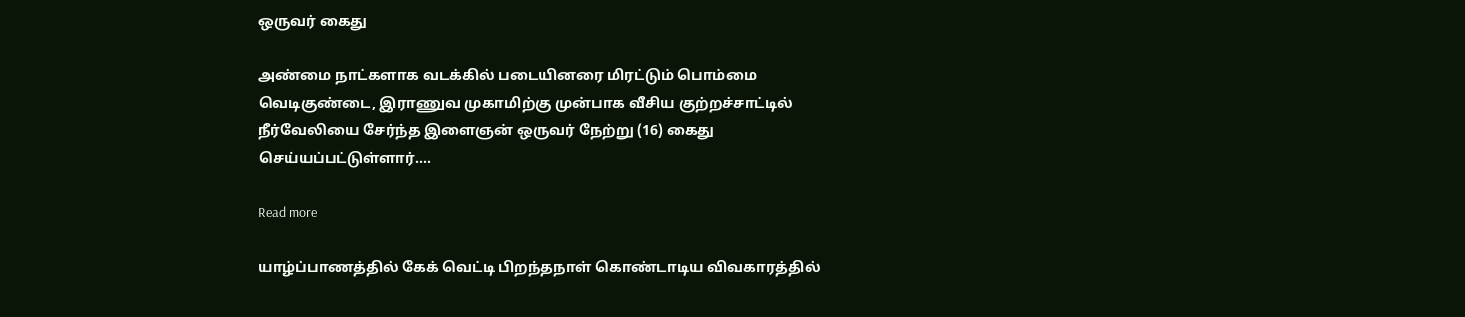ஒருவர் கைது

அண்மை நாட்களாக வடக்கில் படையினரை மிரட்டும் பொம்மை வெடிகுண்டை, இராணுவ முகாமிற்கு முன்பாக வீசிய குற்றச்சாட்டில் நீர்வேலியை சேர்ந்த இளைஞன் ஒருவர் நேற்று (16) கைது செய்யப்பட்டுள்ளார்....

Read more

யாழ்ப்பாணத்தில் கேக் வெட்டி பிறந்தநாள் கொண்டாடிய விவகாரத்தில்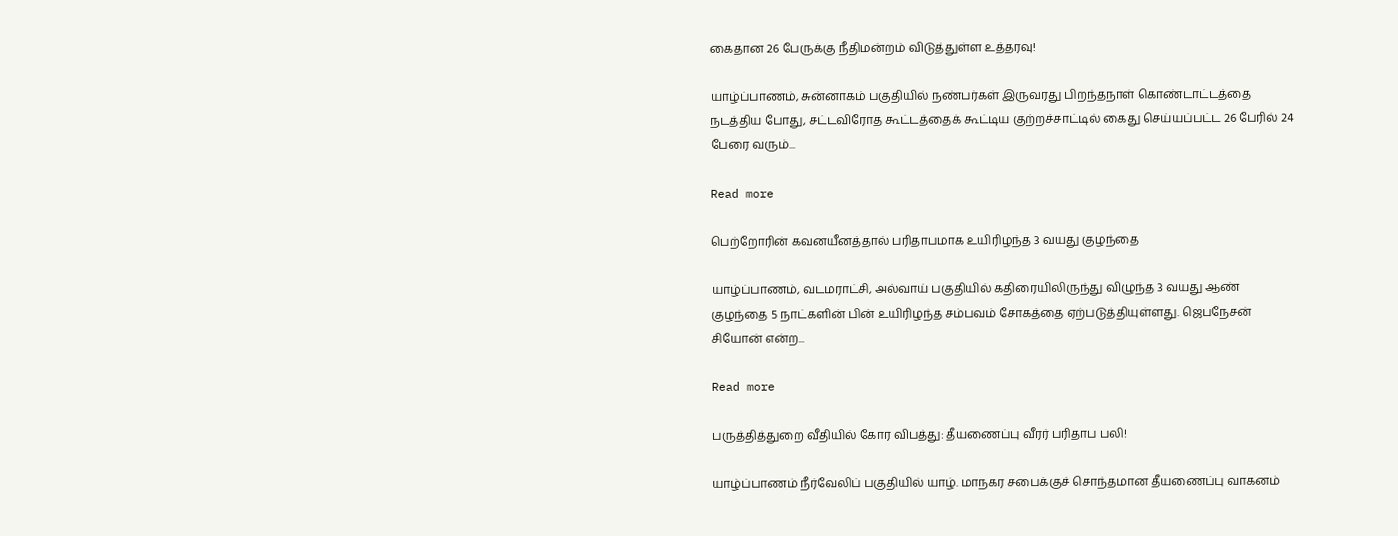கைதான 26 பேருக்கு நீதிமன்றம் விடுத்துள்ள உத்தரவு!

யாழ்ப்பாணம், சுன்னாகம் பகுதியில் நண்பர்கள் இருவரது பிறந்தநாள் கொண்டாட்டத்தை நடத்திய போது, சட்டவிரோத கூட்டத்தைக் கூட்டிய குற்றச்சாட்டில் கைது செய்யப்பட்ட 26 பேரில் 24 பேரை வரும்...

Read more

பெற்றோரின் கவனயீனத்தால் பரிதாபமாக உயிரிழந்த 3 வயது குழந்தை

யாழ்ப்பாணம், வடமராட்சி, அல்வாய் பகுதியில் கதிரையிலிருந்து விழுந்த 3 வயது ஆண் குழந்தை 5 நாட்களின் பின் உயிரிழந்த சம்பவம் சோகத்தை ஏற்படுத்தியுள்ளது. ஜெபநேசன் சியோன் என்ற...

Read more

பருத்தித்துறை வீதியில் கோர விபத்து: தீயணைப்பு வீரர் பரிதாப பலி!

யாழ்ப்பாணம் நீர்வேலிப் பகுதியில் யாழ். மாநகர சபைக்குச் சொந்தமான தீயணைப்பு வாகனம்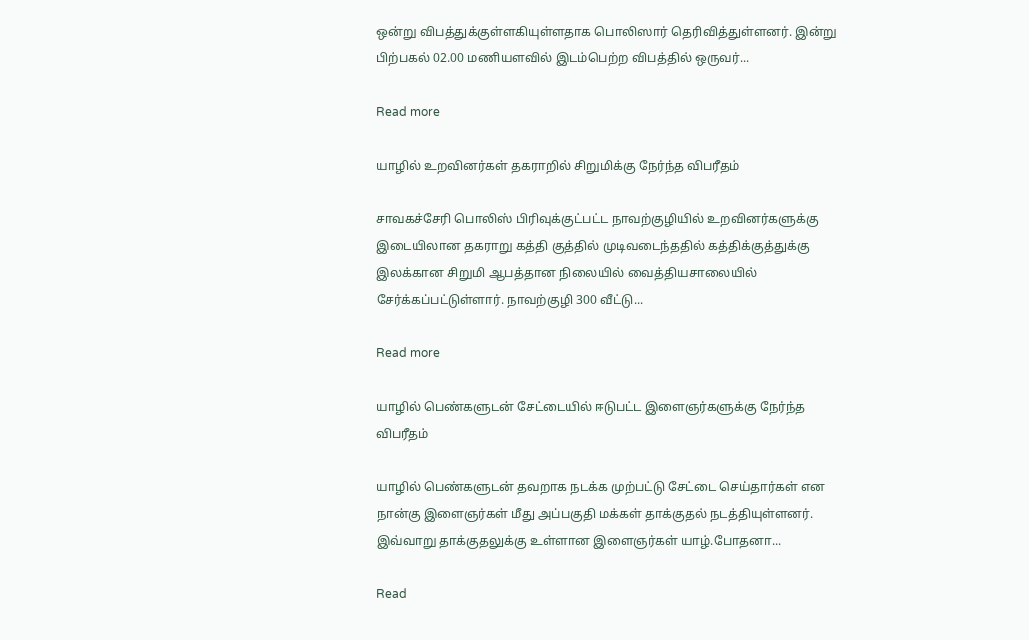ஒன்று விபத்துக்குள்ளகியுள்ளதாக பொலிஸார் தெரிவித்துள்ளனர். இன்று பிற்பகல் 02.00 மணியளவில் இடம்பெற்ற விபத்தில் ஒருவர்...

Read more

யாழில் உறவினர்கள் தகராறில் சிறுமிக்கு நேர்ந்த விபரீதம்

சாவகச்சேரி பொலிஸ் பிரிவுக்குட்பட்ட நாவற்குழியில் உறவினர்களுக்கு இடையிலான தகராறு கத்தி குத்தில் முடிவடைந்ததில் கத்திக்குத்துக்கு இலக்கான சிறுமி ஆபத்தான நிலையில் வைத்தியசாலையில் சேர்க்கப்பட்டுள்ளார். நாவற்குழி 300 வீட்டு...

Read more

யாழில் பெண்களுடன் சேட்டையில் ஈடுபட்ட இளைஞர்களுக்கு நேர்ந்த விபரீதம்

யாழில் பெண்களுடன் தவறாக நடக்க முற்பட்டு சேட்டை செய்தார்கள் என நான்கு இளைஞர்கள் மீது அப்பகுதி மக்கள் தாக்குதல் நடத்தியுள்ளனர். இவ்வாறு தாக்குதலுக்கு உள்ளான இளைஞர்கள் யாழ்.போதனா...

Read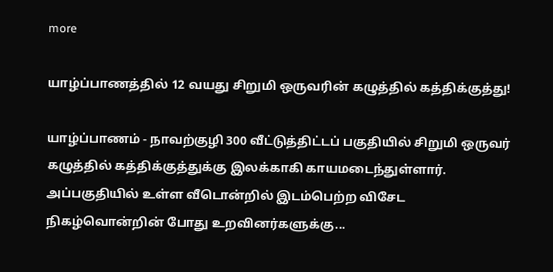more

யாழ்ப்பாணத்தில் 12 வயது சிறுமி ஒருவரின் கழுத்தில் கத்திக்குத்து!

யாழ்ப்பாணம் - நாவற்குழி 300 வீட்டுத்திட்டப் பகுதியில் சிறுமி ஒருவர் கழுத்தில் கத்திக்குத்துக்கு இலக்காகி காயமடைந்துள்ளார். அப்பகுதியில் உள்ள வீடொன்றில் இடம்பெற்ற விசேட நிகழ்வொன்றின் போது உறவினர்களுக்கு...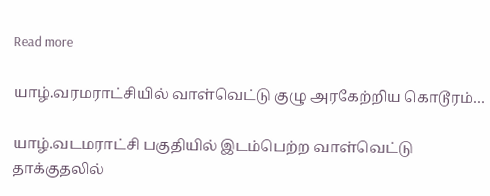Read more

யாழ்.வரமராட்சியில் வாள்வெட்டு குழு அரகேற்றிய கொடூரம்…

யாழ்.வடமராட்சி பகுதியில் இடம்பெற்ற வாள்வெட்டு தாக்குதலில்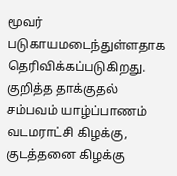மூவர் படுகாயமடைந்துள்ளதாக தெரிவிக்கப்படுகிறது. குறித்த தாக்குதல் சம்பவம் யாழ்ப்பாணம் வடமராட்சி கிழக்கு, குடத்தனை கிழக்கு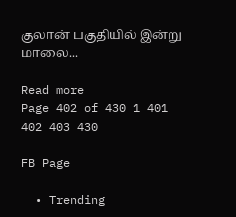குலான் பகுதியில் இன்று மாலை...

Read more
Page 402 of 430 1 401 402 403 430

FB Page

  • Trending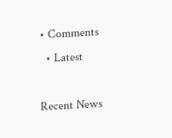• Comments
  • Latest

Recent News